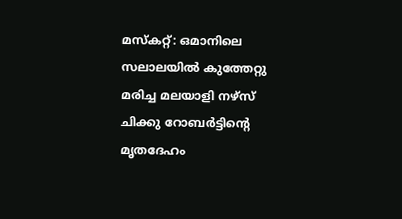മസ്‌കറ്റ്: ഒമാനിലെ സലാലയില്‍ കുത്തേറ്റു മരിച്ച മലയാളി നഴ്‌സ് ചിക്കു റോബര്‍ട്ടിന്റെ മൃതദേഹം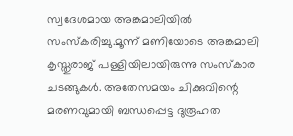സ്വദേശമായ അങ്കമാലിയില്‍ സംസ്‌കരിച്ചു.മൂന്ന് മണിയോടെ അങ്കമാലി കൃസ്തുരാജ് പള്ളിയിലായിരുന്നു സംസ്‌കാര ചടങ്ങുകള്‍. അതേസമയം ചിക്കുവിന്റെ മരണവുമായി ബന്ധപ്പെട്ട ദുരൂഹത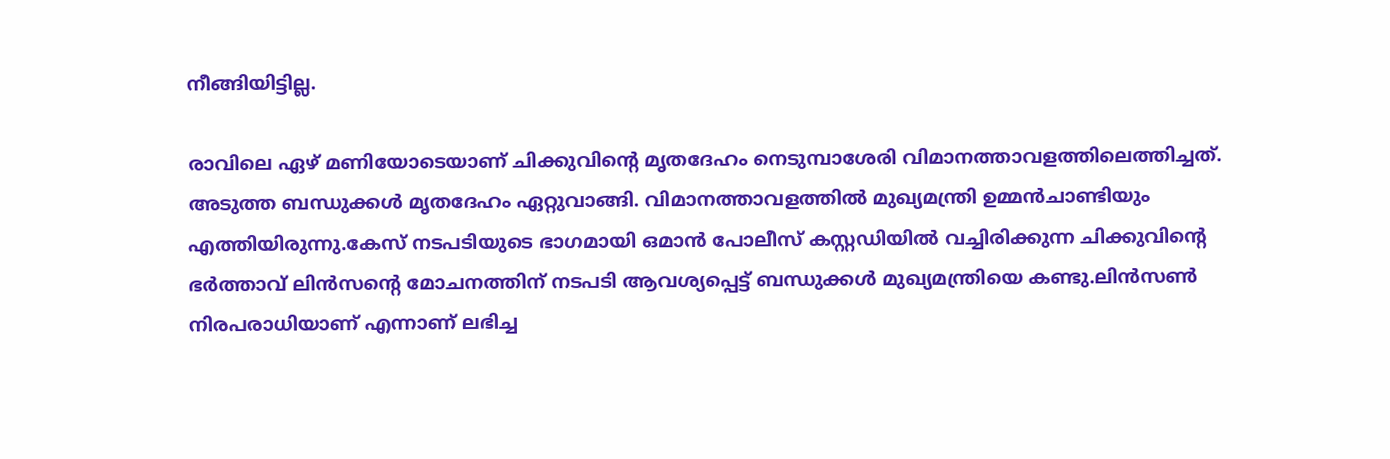നീങ്ങിയിട്ടില്ല.

രാവിലെ ഏഴ് മണിയോടെയാണ് ചിക്കുവിന്റെ മൃതദേഹം നെടുമ്പാശേരി വിമാനത്താവളത്തിലെത്തിച്ചത്. അടുത്ത ബന്ധുക്കള്‍ മൃതദേഹം ഏറ്റുവാങ്ങി. വിമാനത്താവളത്തില്‍ മുഖ്യമന്ത്രി ഉമ്മന്‍ചാണ്ടിയും എത്തിയിരുന്നു.കേസ് നടപടിയുടെ ഭാഗമായി ഒമാന്‍ പോലീസ് കസ്റ്റഡിയില്‍ വച്ചിരിക്കുന്ന ചിക്കുവിന്റെ ഭര്‍ത്താവ് ലിന്‍സന്റെ മോചനത്തിന് നടപടി ആവശ്യപ്പെട്ട് ബന്ധുക്കള്‍ മുഖ്യമന്ത്രിയെ കണ്ടു.ലിന്‍സണ്‍ നിരപരാധിയാണ് എന്നാണ് ലഭിച്ച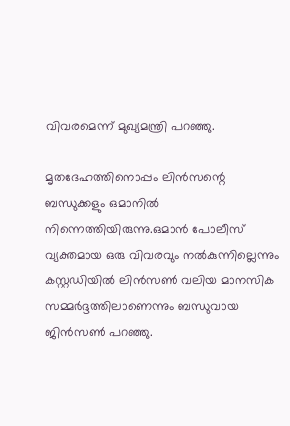വിവരമെന്ന് മുഖ്യമന്ത്രി പറഞ്ഞു.

മൃതദേഹത്തിനൊപ്പം ലിന്‍സന്റെ ബന്ധുക്കളും ഒമാനില്‍ നിന്നെത്തിയിരുന്നു.ഒമാന്‍ പോലീസ് വ്യക്തമായ ഒരു വിവരവും നല്‍കുന്നില്ലെന്നും കസ്റ്റഡിയില്‍ ലിന്‍സണ്‍ വലിയ മാനസിക സമ്മര്‍ദ്ദത്തിലാണെന്നും ബന്ധുവായ ജിന്‍സണ്‍ പറഞ്ഞു.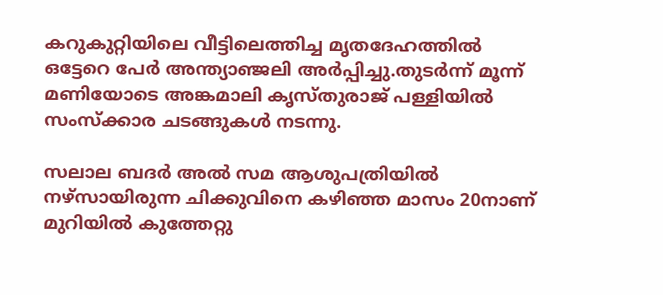കറുകുറ്റിയിലെ വീട്ടിലെത്തിച്ച മൃതദേഹത്തില്‍ ഒട്ടേറെ പേര്‍ അന്ത്യാഞ്ജലി അര്‍പ്പിച്ചു.തുടര്‍ന്ന് മൂന്ന് മണിയോടെ അങ്കമാലി കൃസ്തുരാജ് പള്ളിയില്‍ സംസ്‌ക്കാര ചടങ്ങുകള്‍ നടന്നു.

സലാല ബദര്‍ അല്‍ സമ ആശുപത്രിയില്‍ നഴ്‌സായിരുന്ന ചിക്കുവിനെ കഴിഞ്ഞ മാസം 20നാണ് മുറിയില്‍ കുത്തേറ്റു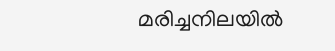മരിച്ചനിലയില്‍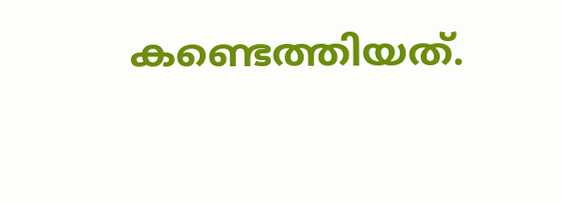കണ്ടെത്തിയത്.